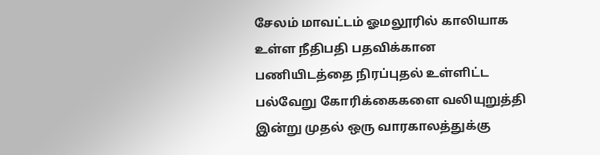சேலம் மாவட்டம் ஓமலூரில் காலியாக உள்ள நீதிபதி பதவிக்கான பணியிடத்தை நிரப்புதல் உள்ளிட்ட பல்வேறு கோரிக்கைகளை வலியுறுத்தி இன்று முதல் ஒரு வாரகாலத்துக்கு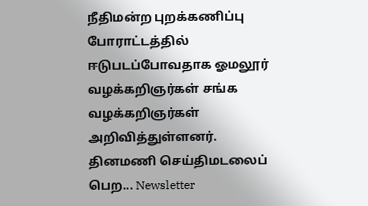நீதிமன்ற புறக்கணிப்பு போராட்டத்தில் ஈடுபடப்போவதாக ஓமலூர் வழக்கறிஞர்கள் சங்க வழக்கறிஞர்கள் அறிவித்துள்ளனர்.
தினமணி செய்திமடலைப் பெற... Newsletter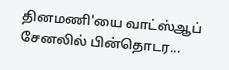தினமணி'யை வாட்ஸ்ஆப் சேனலில் பின்தொடர...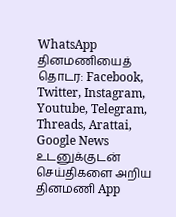WhatsApp
தினமணியைத் தொடர: Facebook, Twitter, Instagram, Youtube, Telegram, Threads, Arattai, Google News
உடனுக்குடன் செய்திகளை அறிய தினமணி App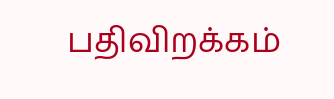பதிவிறக்கம்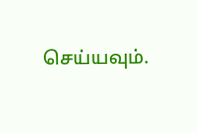செய்யவும்.